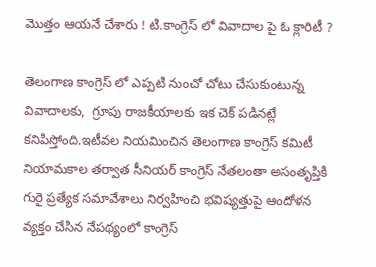మొత్తం ఆయనే చేశారు ! టి.కాంగ్రెస్ లో వివాదాల పై ఓ క్లారిటీ ?

తెలంగాణ కాంగ్రెస్ లో ఎప్పటి నుంచో చోటు చేసుకుంటున్న వివాదాలకు,  గ్రూపు రాజకీయాలకు ఇక చెక్ పడినట్లే కనిపిస్తోంది.ఇటీవల నియమించిన తెలంగాణ కాంగ్రెస్ కమిటీ నియామకాల తర్వాత సీనియర్ కాంగ్రెస్ నేతలంతా అసంతృప్తికి గురై ప్రత్యేక సమావేశాలు నిర్వహించి భవిష్యత్తుపై ఆందోళన వ్యక్తం చేసిన నేపథ్యంలో కాంగ్రెస్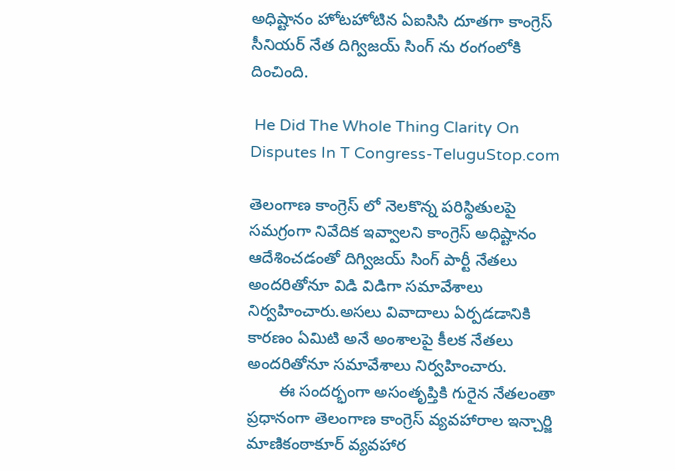అధిష్టానం హోటహోటిన ఏఐసిసి దూతగా కాంగ్రెస్ సీనియర్ నేత దిగ్విజయ్ సింగ్ ను రంగంలోకి దించింది.

 He Did The Whole Thing Clarity On Disputes In T Congress-TeluguStop.com

తెలంగాణ కాంగ్రెస్ లో నెలకొన్న పరిస్థితులపై సమగ్రంగా నివేదిక ఇవ్వాలని కాంగ్రెస్ అధిష్టానం ఆదేశించడంతో దిగ్విజయ్ సింగ్ పార్టీ నేతలు అందరితోనూ విడి విడిగా సమావేశాలు నిర్వహించారు.అసలు వివాదాలు ఏర్పడడానికి కారణం ఏమిటి అనే అంశాలపై కీలక నేతలు అందరితోనూ సమావేశాలు నిర్వహించారు.
       ఈ సందర్భంగా అసంతృప్తికి గురైన నేతలంతా ప్రధానంగా తెలంగాణ కాంగ్రెస్ వ్యవహారాల ఇన్చార్జి మాణికంఠాకూర్ వ్యవహార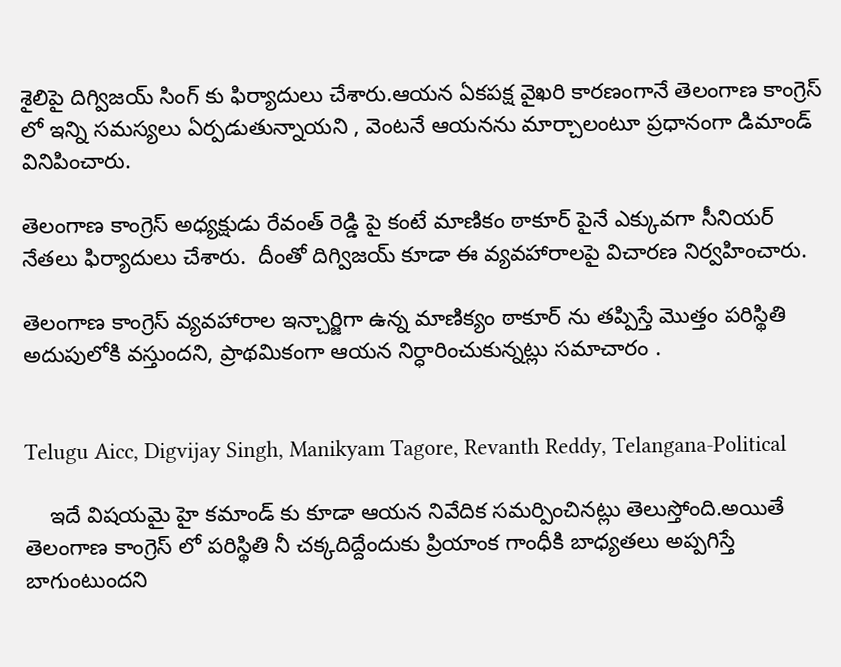శైలిపై దిగ్విజయ్ సింగ్ కు ఫిర్యాదులు చేశారు.ఆయన ఏకపక్ష వైఖరి కారణంగానే తెలంగాణ కాంగ్రెస్ లో ఇన్ని సమస్యలు ఏర్పడుతున్నాయని , వెంటనే ఆయనను మార్చాలంటూ ప్రధానంగా డిమాండ్ వినిపించారు.

తెలంగాణ కాంగ్రెస్ అధ్యక్షుడు రేవంత్ రెడ్డి పై కంటే మాణికం ఠాకూర్ పైనే ఎక్కువగా సీనియర్ నేతలు ఫిర్యాదులు చేశారు.  దీంతో దిగ్విజయ్ కూడా ఈ వ్యవహారాలపై విచారణ నిర్వహించారు.

తెలంగాణ కాంగ్రెస్ వ్యవహారాల ఇన్చార్జిగా ఉన్న మాణిక్యం ఠాకూర్ ను తప్పిస్తే మొత్తం పరిస్థితి అదుపులోకి వస్తుందని, ప్రాథమికంగా ఆయన నిర్ధారించుకున్నట్లు సమాచారం .


Telugu Aicc, Digvijay Singh, Manikyam Tagore, Revanth Reddy, Telangana-Political

    ఇదే విషయమై హై కమాండ్ కు కూడా ఆయన నివేదిక సమర్పించినట్లు తెలుస్తోంది.అయితే తెలంగాణ కాంగ్రెస్ లో పరిస్థితి నీ చక్కదిద్దేందుకు ప్రియాంక గాంధీకి బాధ్యతలు అప్పగిస్తే బాగుంటుందని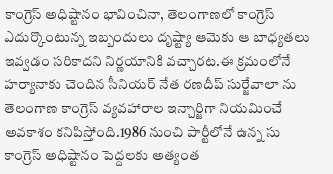కాంగ్రెస్ అధిష్టానం భావించినా, తెలంగాణలో కాంగ్రెస్ ఎదుర్కొంటున్న ఇబ్బందులు దృష్ట్యా ఆమెకు ఆ బాధ్యతలు ఇవ్వడం సరికాదని నిర్ణయానికి వచ్చారట.ఈ క్రమంలోనే హర్యానాకు చెందిన సీనియర్ నేత రణదీప్ సుర్జేవాలా ను  తెలంగాణ కాంగ్రెస్ వ్యవహారాల ఇన్చార్జిగా నియమించే అవకాశం కనిపిస్తోంది.1986 నుంచి పార్టీలోనే ఉన్న సు కాంగ్రెస్ అధిష్టానం పెద్దలకు అత్యంత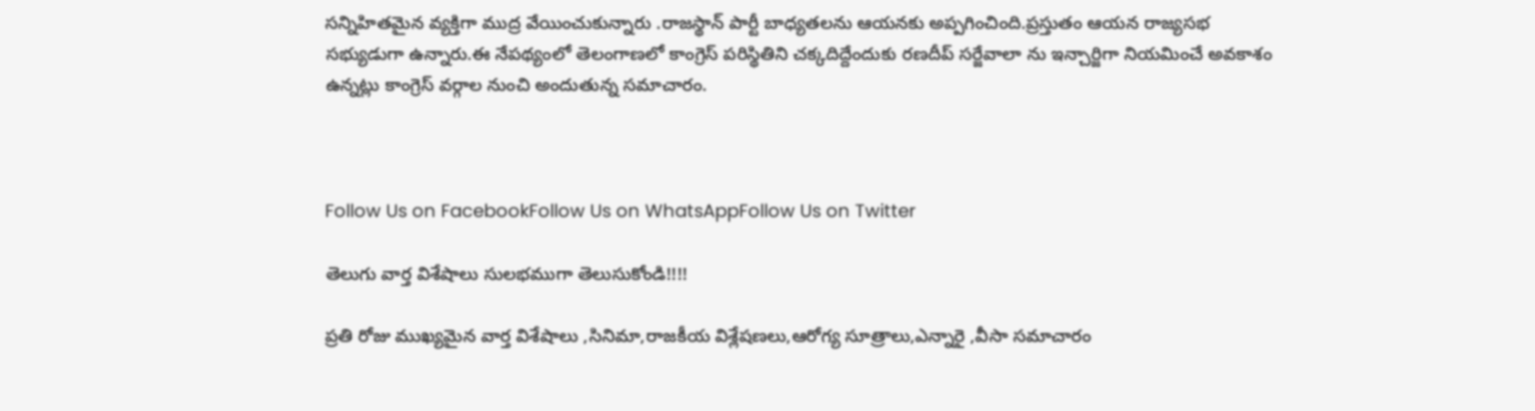సన్నిహితమైన వ్యక్తిగా ముద్ర వేయించుకున్నారు .రాజస్థాన్ పార్టీ బాధ్యతలను ఆయనకు అప్పగించింది.ప్రస్తుతం ఆయన రాజ్యసభ సభ్యుడుగా ఉన్నారు.ఈ నేపథ్యంలో తెలంగాణలో కాంగ్రెస్ పరిస్థితిని చక్కదిద్దేందుకు రణదీప్ సర్జేవాలా ను ఇన్చార్జిగా నియమించే అవకాశం ఉన్నట్లు కాంగ్రెస్ వర్గాల నుంచి అందుతున్న సమాచారం.



Follow Us on FacebookFollow Us on WhatsAppFollow Us on Twitter

తెలుగు వార్త విశేషాలు సులభముగా తెలుసుకోండి!!!!

ప్రతి రోజు ముఖ్యమైన వార్త విశేషాలు ,సినిమా,రాజకీయ విశ్లేషణలు,ఆరోగ్య సూత్రాలు,ఎన్నారై ,వీసా సమాచారం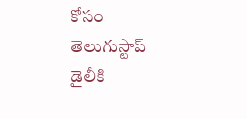కోసం తెలుగుస్టాప్ డైలీకి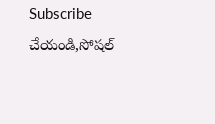Subscribe చేయండి,సోషల్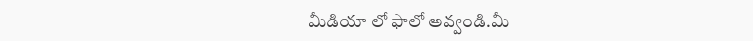మీడియా లో ఫాలో అవ్వండి.మీ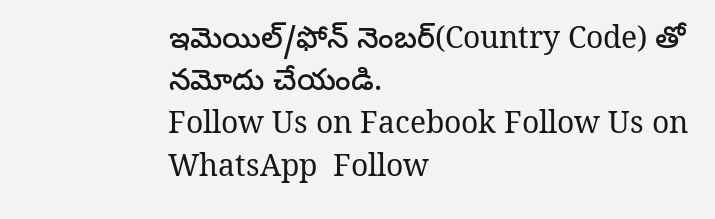ఇమెయిల్/ఫోన్ నెంబర్(Country Code) తో నమోదు చేయండి.
Follow Us on Facebook Follow Us on WhatsApp  Follow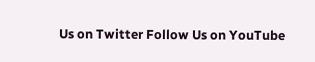Us on Twitter Follow Us on YouTube